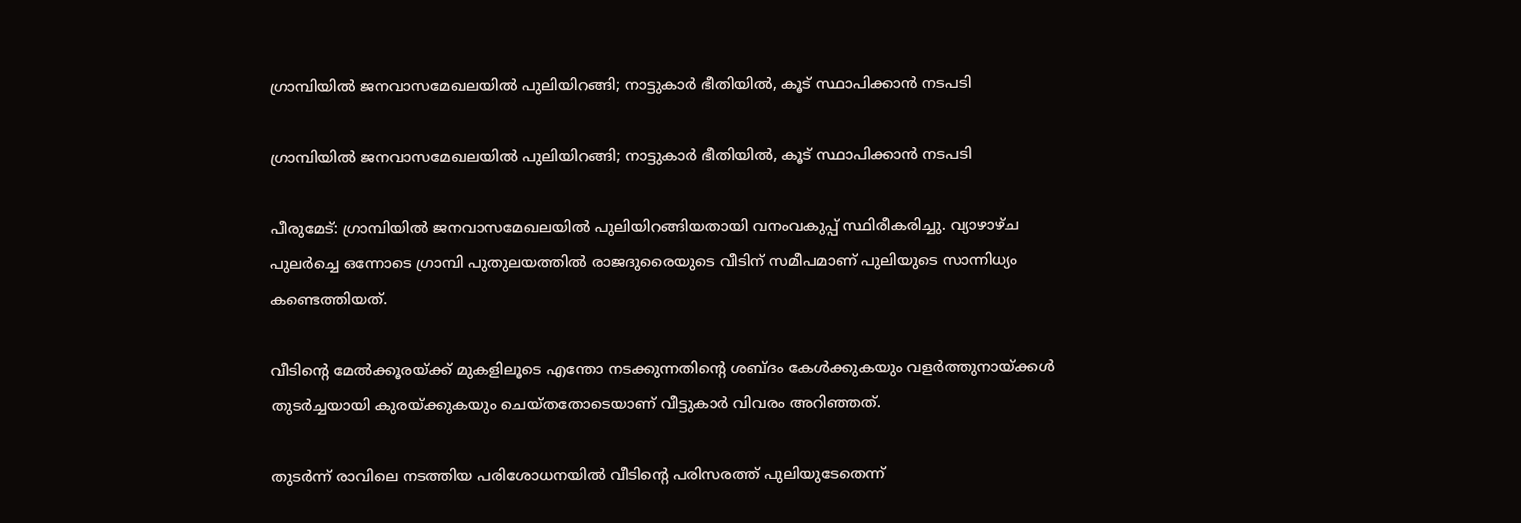ഗ്രാമ്പിയിൽ ജനവാസമേഖലയിൽ പുലിയിറങ്ങി; നാട്ടുകാർ ഭീതിയിൽ, കൂട് സ്ഥാപിക്കാൻ നടപടി

ഗ്രാമ്പിയിൽ ജനവാസമേഖലയിൽ പുലിയിറങ്ങി; നാട്ടുകാർ ഭീതിയിൽ, കൂട് സ്ഥാപിക്കാൻ നടപടി

പീരുമേട്: ഗ്രാമ്പിയിൽ ജനവാസമേഖലയിൽ പുലിയിറങ്ങിയതായി വനംവകുപ്പ് സ്ഥിരീകരിച്ചു. വ്യാഴാഴ്ച പുലർച്ചെ ഒന്നോടെ ഗ്രാമ്പി പുതുലയത്തിൽ രാജദുരൈയുടെ വീടിന് സമീപമാണ് പുലിയുടെ സാന്നിധ്യം കണ്ടെത്തിയത്.

വീടിന്റെ മേൽക്കൂരയ്ക്ക് മുകളിലൂടെ എന്തോ നടക്കുന്നതിന്റെ ശബ്ദം കേൾക്കുകയും വളർത്തുനായ്ക്കൾ തുടർച്ചയായി കുരയ്ക്കുകയും ചെയ്തതോടെയാണ് വീട്ടുകാർ വിവരം അറിഞ്ഞത്.

തുടർന്ന് രാവിലെ നടത്തിയ പരിശോധനയിൽ വീടിന്റെ പരിസരത്ത് പുലിയുടേതെന്ന്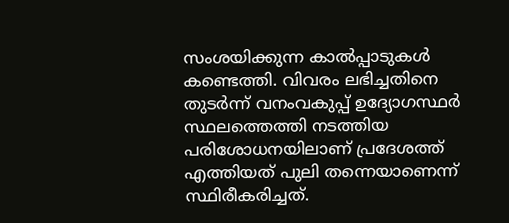സംശയിക്കുന്ന കാൽപ്പാടുകൾ കണ്ടെത്തി. വിവരം ലഭിച്ചതിനെ തുടർന്ന് വനംവകുപ്പ് ഉദ്യോഗസ്ഥർ സ്ഥലത്തെത്തി നടത്തിയ പരിശോധനയിലാണ് പ്രദേശത്ത് എത്തിയത് പുലി തന്നെയാണെന്ന് സ്ഥിരീകരിച്ചത്.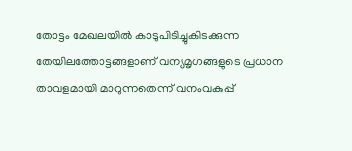തോട്ടം മേഖലയിൽ കാടുപിടിച്ചുകിടക്കുന്ന തേയിലത്തോട്ടങ്ങളാണ് വന്യമൃഗങ്ങളുടെ പ്രധാന താവളമായി മാറുന്നതെന്ന് വനംവകുപ്പ്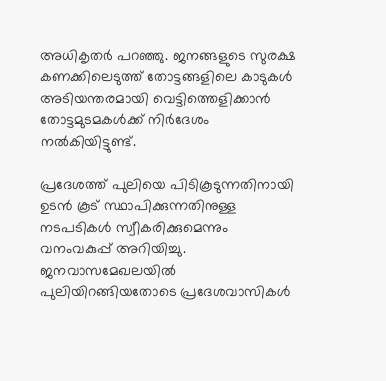അധികൃതർ പറഞ്ഞു. ജനങ്ങളുടെ സുരക്ഷ കണക്കിലെടുത്ത് തോട്ടങ്ങളിലെ കാടുകൾ അടിയന്തരമായി വെട്ടിത്തെളിക്കാൻ തോട്ടമുടമകൾക്ക് നിർദേശം നൽകിയിട്ടുണ്ട്.

പ്രദേശത്ത് പുലിയെ പിടികൂടുന്നതിനായി ഉടൻ കൂട് സ്ഥാപിക്കുന്നതിനുള്ള നടപടികൾ സ്വീകരിക്കുമെന്നും വനംവകുപ്പ് അറിയിച്ചു. ജനവാസമേഖലയിൽ പുലിയിറങ്ങിയതോടെ പ്രദേശവാസികൾ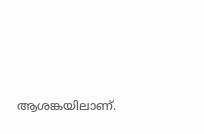ആശങ്കയിലാണ്.